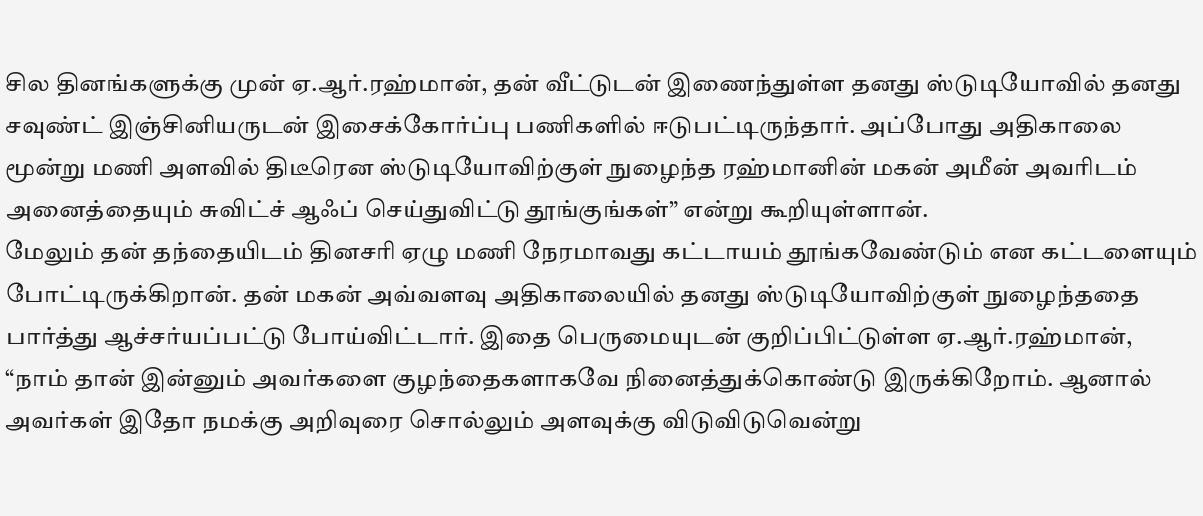சில தினங்களுக்கு முன் ஏ.ஆர்.ரஹ்மான், தன் வீட்டுடன் இணைந்துள்ள தனது ஸ்டுடியோவில் தனது சவுண்ட் இஞ்சினியருடன் இசைக்கோர்ப்பு பணிகளில் ஈடுபட்டிருந்தார். அப்போது அதிகாலை மூன்று மணி அளவில் திடீரென ஸ்டுடியோவிற்குள் நுழைந்த ரஹ்மானின் மகன் அமீன் அவரிடம் அனைத்தையும் சுவிட்ச் ஆஃப் செய்துவிட்டு தூங்குங்கள்” என்று கூறியுள்ளான்.
மேலும் தன் தந்தையிடம் தினசரி ஏழு மணி நேரமாவது கட்டாயம் தூங்கவேண்டும் என கட்டளையும் போட்டிருக்கிறான். தன் மகன் அவ்வளவு அதிகாலையில் தனது ஸ்டுடியோவிற்குள் நுழைந்ததை பார்த்து ஆச்சர்யப்பட்டு போய்விட்டார். இதை பெருமையுடன் குறிப்பிட்டுள்ள ஏ.ஆர்.ரஹ்மான், “நாம் தான் இன்னும் அவர்களை குழந்தைகளாகவே நினைத்துக்கொண்டு இருக்கிறோம். ஆனால் அவர்கள் இதோ நமக்கு அறிவுரை சொல்லும் அளவுக்கு விடுவிடுவென்று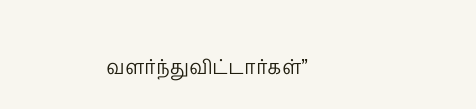வளர்ந்துவிட்டார்கள்”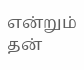என்றும் தன்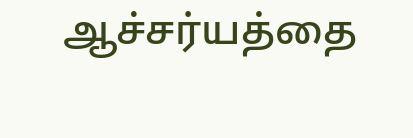ஆச்சர்யத்தை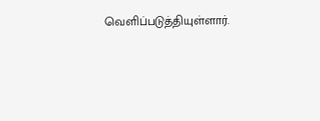வெளிப்படுத்தியுள்ளார்.